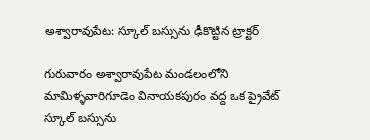అశ్వారావుపేట: స్కూల్ బస్సును ఢీకొట్టిన ట్రాక్టర్

గురువారం అశ్వారావుపేట మండలంలోని మామిళ్ళవారిగూడెం వినాయకపురం వద్ద ఒక ప్రైవేట్ స్కూల్ బస్సును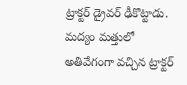ట్రాక్టర్ డ్రైవర్ ఢీకొట్టాడు. మద్యం మత్తులో అతివేగంగా వచ్చిన ట్రాక్టర్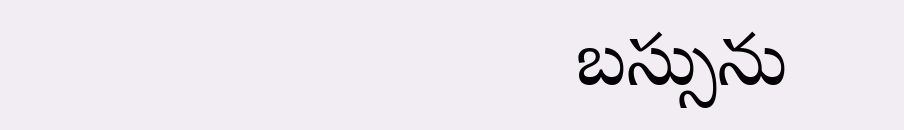బస్సును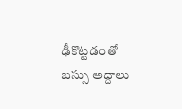ఢీకొట్టడంతో బస్సు అద్దాలు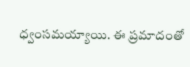ధ్వంసమయ్యాయి. ఈ ప్రమాదంతో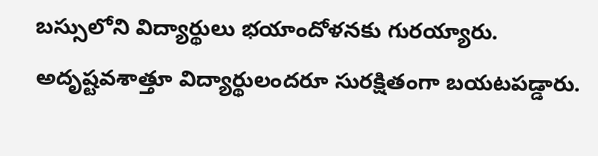బస్సులోని విద్యార్థులు భయాందోళనకు గురయ్యారు. అదృష్టవశాత్తూ విద్యార్థులందరూ సురక్షితంగా బయటపడ్డారు.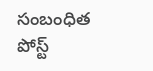సంబంధిత పోస్ట్